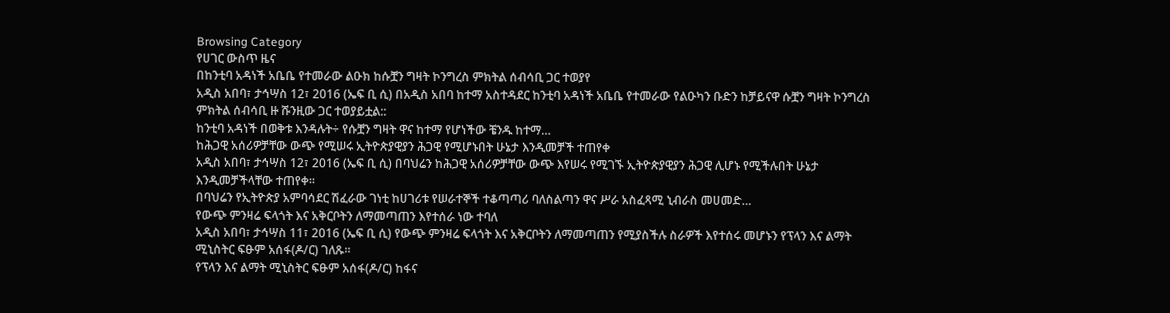Browsing Category
የሀገር ውስጥ ዜና
በከንቲባ አዳነች አቤቤ የተመራው ልዑክ ከሱቿን ግዛት ኮንግረስ ምክትል ሰብሳቢ ጋር ተወያየ
አዲስ አበባ፣ ታኅሣስ 12፣ 2016 (ኤፍ ቢ ሲ) በአዲስ አበባ ከተማ አስተዳደር ከንቲባ አዳነች አቤቤ የተመራው የልዑካን ቡድን ከቻይናዋ ሱቿን ግዛት ኮንግረስ ምክትል ሰብሳቢ ዙ ሹንዚው ጋር ተወያይቷል::
ከንቲባ አዳነች በወቅቱ እንዳሉት÷ የሱቿን ግዛት ዋና ከተማ የሆነችው ቼንዱ ከተማ…
ከሕጋዊ አሰሪዎቻቸው ውጭ የሚሠሩ ኢትዮጵያዊያን ሕጋዊ የሚሆኑበት ሁኔታ እንዲመቻች ተጠየቀ
አዲስ አበባ፣ ታኅሣስ 12፣ 2016 (ኤፍ ቢ ሲ) በባህሬን ከሕጋዊ አሰሪዎቻቸው ውጭ እየሠሩ የሚገኙ ኢትዮጵያዊያን ሕጋዊ ሊሆኑ የሚችሉበት ሁኔታ እንዲመቻችላቸው ተጠየቀ፡፡
በባህሬን የኢትዮጵያ አምባሳደር ሽፈራው ገነቲ ከሀገሪቱ የሠራተኞች ተቆጣጣሪ ባለስልጣን ዋና ሥራ አስፈጻሚ ኒብራስ መሀመድ…
የውጭ ምንዛሬ ፍላጎት እና አቅርቦትን ለማመጣጠን እየተሰራ ነው ተባለ
አዲስ አበባ፣ ታኅሣስ 11፣ 2016 (ኤፍ ቢ ሲ) የውጭ ምንዛሬ ፍላጎት እና አቅርቦትን ለማመጣጠን የሚያስችሉ ስራዎች እየተሰሩ መሆኑን የፕላን እና ልማት ሚኒስትር ፍፁም አሰፋ(ዶ/ር) ገለጹ፡፡
የፕላን እና ልማት ሚኒስትር ፍፁም አሰፋ(ዶ/ር) ከፋና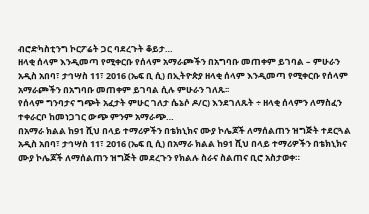ብሮድካስቲንግ ኮርፖሬት ጋር ባደረጉት ቆይታ…
ዘላቂ ሰላም እንዲመጣ የሚቀርቡ የሰላም አማራጮችን በአግባቡ መጠቀም ይገባል – ምሁራን
አዲስ አበባ፣ ታኅሣስ 11፣ 2016 (ኤፍ ቢ ሲ) በኢትዮጵያ ዘላቂ ሰላም እንዲመጣ የሚቀርቡ የሰላም አማራጮችን በአግባቡ መጠቀም ይገባል ሲሉ ምሁራን ገለጹ፡፡
የሰላም ግንባታና ግጭት አፈታት ምሁር ገለታ ሴኔሶ ዶ/ር) እንደገለጹት ÷ ዘላቂ ሰላምን ለማስፈን ተቀራርቦ ከመነጋገር ውጭ ምንም አማራጭ…
በአማራ ክልል ከ91 ሺህ በላይ ተማሪዎችን በቴክኒክና ሙያ ኮሌጆች ለማሰልጠን ዝግጅት ተደርጓል
አዲስ አበባ፣ ታኅሣስ 11፣ 2016 (ኤፍ ቢ ሲ) በአማራ ክልል ከ91 ሺህ በላይ ተማሪዎችን በቴክኒክና ሙያ ኮሌጆች ለማሰልጠን ዝግጅት መደረጉን የክልሉ ስራና ስልጠና ቢሮ አስታወቀ።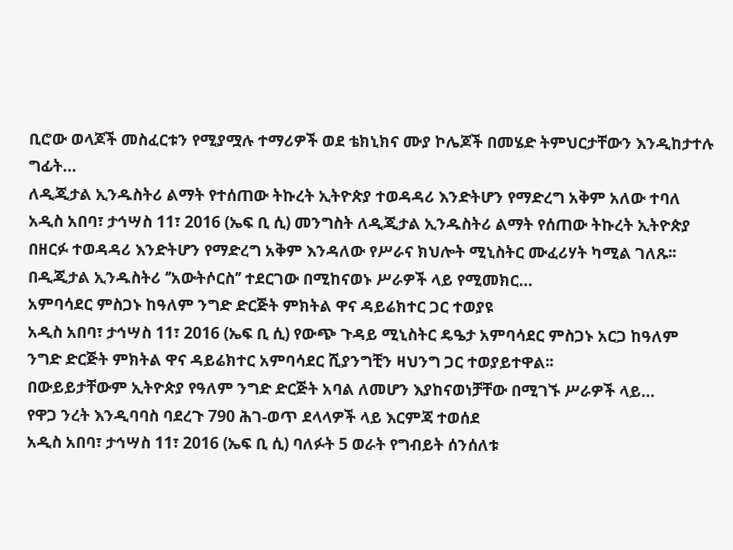ቢሮው ወላጆች መስፈርቱን የሚያሟሉ ተማሪዎች ወደ ቴክኒክና ሙያ ኮሌጆች በመሄድ ትምህርታቸውን እንዲከታተሉ ግፊት…
ለዲጂታል ኢንዱስትሪ ልማት የተሰጠው ትኩረት ኢትዮጵያ ተወዳዳሪ እንድትሆን የማድረግ አቅም አለው ተባለ
አዲስ አበባ፣ ታኅሣስ 11፣ 2016 (ኤፍ ቢ ሲ) መንግስት ለዲጂታል ኢንዱስትሪ ልማት የሰጠው ትኩረት ኢትዮጵያ በዘርፉ ተወዳዳሪ እንድትሆን የማድረግ አቅም እንዳለው የሥራና ክህሎት ሚኒስትር ሙፈሪሃት ካሚል ገለጹ፡፡
በዲጂታል ኢንዱስትሪ ‘’አውትሶርስ’’ ተደርገው በሚከናወኑ ሥራዎች ላይ የሚመክር…
አምባሳደር ምስጋኑ ከዓለም ንግድ ድርጅት ምክትል ዋና ዳይሬክተር ጋር ተወያዩ
አዲስ አበባ፣ ታኅሣስ 11፣ 2016 (ኤፍ ቢ ሲ) የውጭ ጉዳይ ሚኒስትር ዴዔታ አምባሳደር ምስጋኑ አርጋ ከዓለም ንግድ ድርጅት ምክትል ዋና ዳይሬክተር አምባሳደር ሺያንግቺን ዛህንግ ጋር ተወያይተዋል፡፡
በውይይታቸውም ኢትዮጵያ የዓለም ንግድ ድርጅት አባል ለመሆን እያከናወነቻቸው በሚገኙ ሥራዎች ላይ…
የዋጋ ንረት እንዲባባስ ባደረጉ 790 ሕገ-ወጥ ደላላዎች ላይ እርምጃ ተወሰደ
አዲስ አበባ፣ ታኅሣስ 11፣ 2016 (ኤፍ ቢ ሲ) ባለፉት 5 ወራት የግብይት ሰንሰለቱ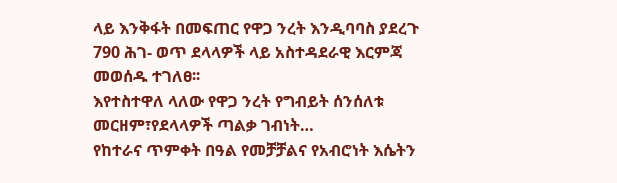ላይ እንቅፋት በመፍጠር የዋጋ ንረት እንዲባባስ ያደረጉ 790 ሕገ- ወጥ ደላላዎች ላይ አስተዳደራዊ እርምጃ መወሰዱ ተገለፀ፡፡
እየተስተዋለ ላለው የዋጋ ንረት የግብይት ሰንሰለቱ መርዘም፣የደላላዎች ጣልቃ ገብነት…
የከተራና ጥምቀት በዓል የመቻቻልና የአብሮነት እሴትን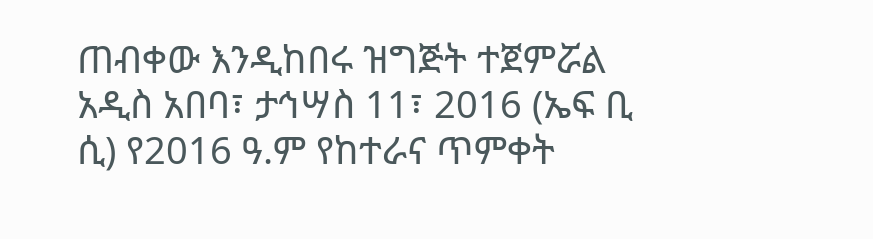ጠብቀው እንዲከበሩ ዝግጅት ተጀምሯል
አዲስ አበባ፣ ታኅሣስ 11፣ 2016 (ኤፍ ቢ ሲ) የ2016 ዓ.ም የከተራና ጥምቀት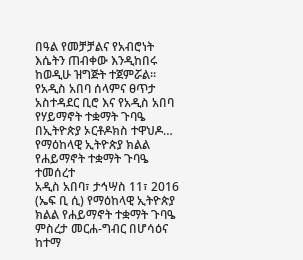በዓል የመቻቻልና የአብሮነት እሴትን ጠብቀው እንዲከበሩ ከወዲሁ ዝግጅት ተጀምሯል።
የአዲስ አበባ ሰላምና ፀጥታ አስተዳደር ቢሮ እና የአዲስ አበባ የሃይማኖት ተቋማት ጉባዔ በኢትዮጵያ ኦርቶዶክስ ተዋህዶ…
የማዕከላዊ ኢትዮጵያ ክልል የሐይማኖት ተቋማት ጉባዔ ተመሰረተ
አዲስ አበባ፣ ታኅሣስ 11፣ 2016 (ኤፍ ቢ ሲ) የማዕከላዊ ኢትዮጵያ ክልል የሐይማኖት ተቋማት ጉባዔ ምስረታ መርሐ-ግብር በሆሳዕና ከተማ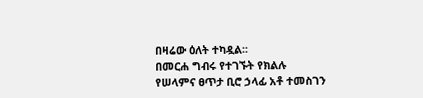በዛሬው ዕለት ተካዷል፡፡
በመርሐ ግብሩ የተገኙት የክልሉ የሠላምና ፀጥታ ቢሮ ኃላፊ አቶ ተመስገን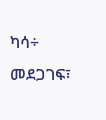ካሳ÷ መደጋገፍ፣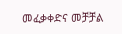መፈቃቀድና መቻቻል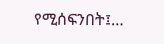የሚሰፍንበት፤…